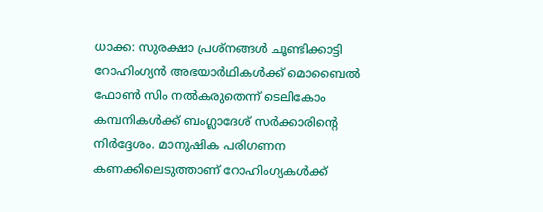ധാക്ക: സുരക്ഷാ പ്രശ്നങ്ങൾ ചൂണ്ടിക്കാട്ടി റോഹിംഗ്യൻ അഭയാർഥികൾക്ക് മൊബൈൽ ഫോൺ സിം നൽകരുതെന്ന് ടെലികോം കമ്പനികൾക്ക് ബംഗ്ലാദേശ് സർക്കാരിന്റെ നിർദ്ദേശം. മാനുഷിക പരിഗണന കണക്കിലെടുത്താണ് റോഹിംഗ്യകൾക്ക്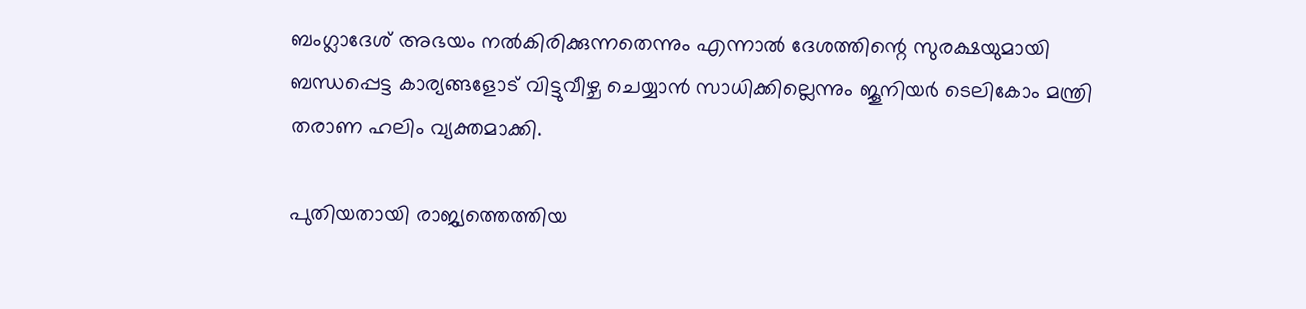ബംഗ്ലാദേശ് അഭയം നൽകിരിക്കുന്നതെന്നും എന്നാൽ ദേശത്തിന്റെ സുരക്ഷയുമായി ബന്ധപ്പെട്ട കാര്യങ്ങളോട് വിട്ടുവീഴ്ച ചെയ്യാൻ സാധിക്കില്ലെന്നും ജൂനിയർ ടെലികോം മന്ത്രി തരാണ ഹലിം വ്യക്തമാക്കി.

പുതിയതായി രാജ്യത്തെത്തിയ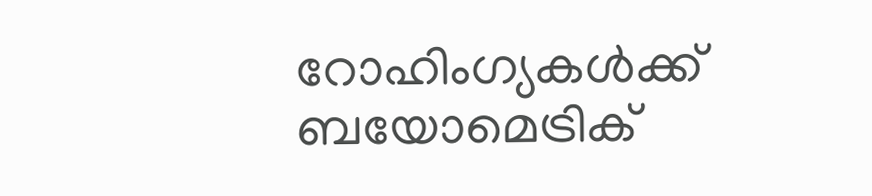റോഹിംഗ്യകൾക്ക് ബയോമെട്രിക്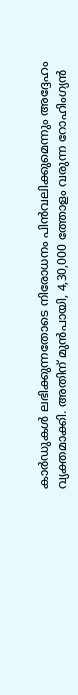കാർഡുകൾ ലഭിക്കുന്നതോടെ നിരോധനം പിൻവലിക്കുമെന്നും അദ്ദേഹം വ്യക്തമാക്കി. അതിന് മുൻപായി, 4,30,000 ത്തോളം വരുന്ന റോഹിംഗ്യൻ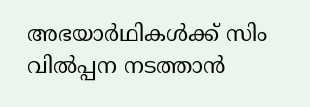അഭയാർഥികൾക്ക് സിം വിൽപ്പന നടത്താൻ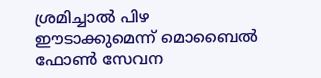ശ്രമിച്ചാൽ പിഴ ഈടാക്കുമെന്ന് മൊബൈൽ ഫോൺ സേവന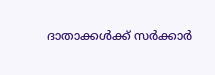ദാതാക്കൾക്ക് സർക്കാർ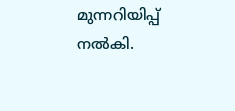മുന്നറിയിപ്പ് നൽകി.